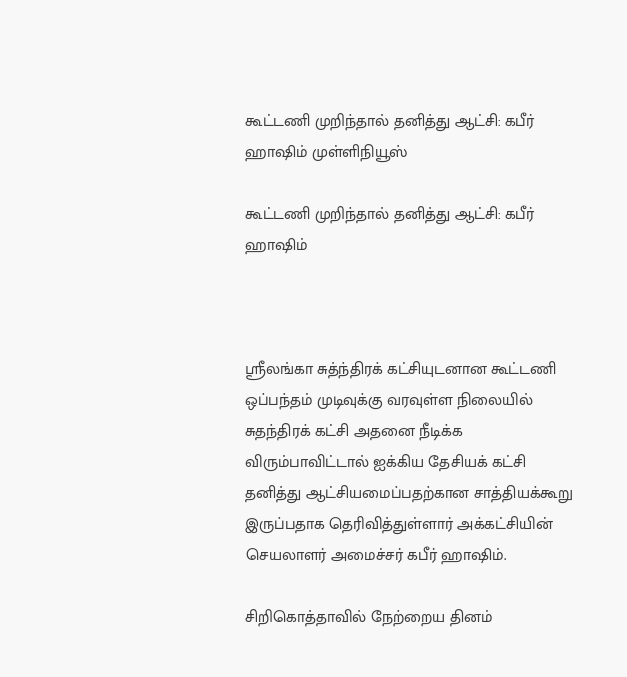கூட்டணி முறிந்தால் தனித்து ஆட்சி: கபீர் ஹாஷிம் முள்ளிநியூஸ்

கூட்டணி முறிந்தால் தனித்து ஆட்சி: கபீர் ஹாஷிம்



ஸ்ரீலங்கா சுத்ந்திரக் கட்சியுடனான கூட்டணி ஒப்பந்தம் முடிவுக்கு வரவுள்ள நிலையில் சுதந்திரக் கட்சி அதனை நீடிக்க விரும்பாவிட்டால் ஐக்கிய தேசியக் கட்சி தனித்து ஆட்சியமைப்பதற்கான சாத்தியக்கூறு இருப்பதாக தெரிவித்துள்ளார் அக்கட்சியின் செயலாளர் அமைச்சர் கபீர் ஹாஷிம்.

சிறிகொத்தாவில் நேற்றைய தினம்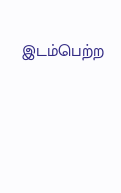இடம்பெற்ற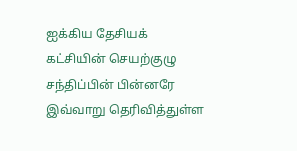ஐக்கிய தேசியக் கட்சியின் செயற்குழு சந்திப்பின் பின்னரே இவ்வாறு தெரிவித்துள்ள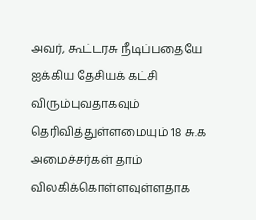அவர், கூட்டரசு நீடிப்பதையே ஐக்கிய தேசியக் கட்சி விரும்புவதாகவும் தெரிவித்துள்ளமையும் 18 சு.க அமைச்சர்கள் தாம் விலகிக்கொள்ளவுள்ளதாக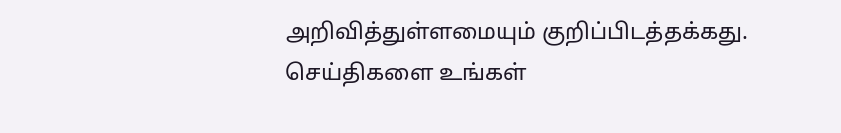அறிவித்துள்ளமையும் குறிப்பிடத்தக்கது.
செய்திகளை உங்கள்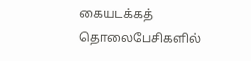கையடக்கத் தொலைபேசிகளில்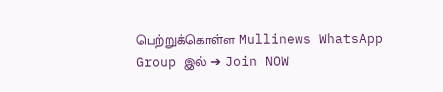பெற்றுக்கொள்ள Mullinews WhatsApp Group இல் ➔ Join NOW